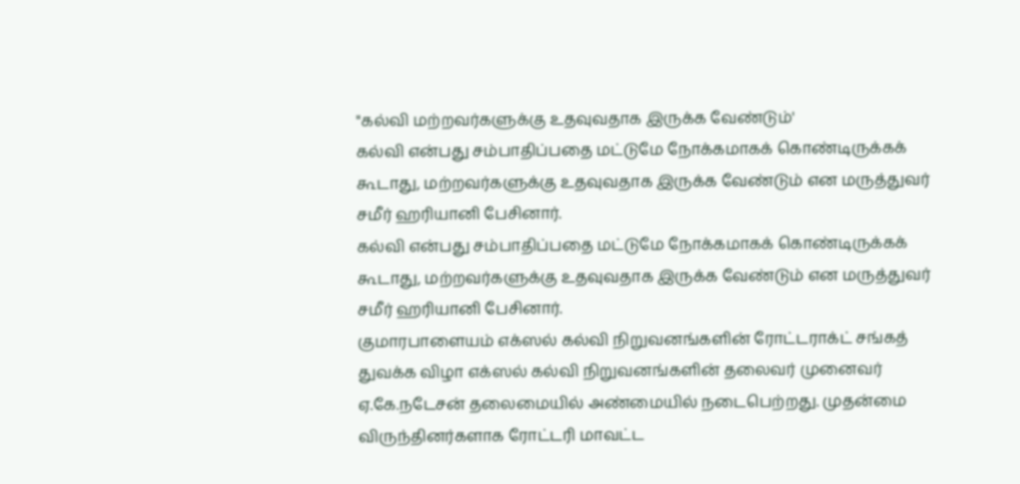"கல்வி மற்றவர்களுக்கு உதவுவதாக இருக்க வேண்டும்'
கல்வி என்பது சம்பாதிப்பதை மட்டுமே நோக்கமாகக் கொண்டிருக்கக் கூடாது, மற்றவர்களுக்கு உதவுவதாக இருக்க வேண்டும் என மருத்துவர் சமீர் ஹரியானி பேசினார்.
கல்வி என்பது சம்பாதிப்பதை மட்டுமே நோக்கமாகக் கொண்டிருக்கக் கூடாது, மற்றவர்களுக்கு உதவுவதாக இருக்க வேண்டும் என மருத்துவர் சமீர் ஹரியானி பேசினார்.
குமாரபாளையம் எக்ஸல் கல்வி நிறுவனங்களின் ரோட்டராக்ட் சங்கத் துவக்க விழா எக்ஸல் கல்வி நிறுவனங்களின் தலைவர் முனைவர் ஏ.கே.நடேசன் தலைமையில் அண்மையில் நடைபெற்றது. முதன்மை விருந்தினர்களாக ரோட்டரி மாவட்ட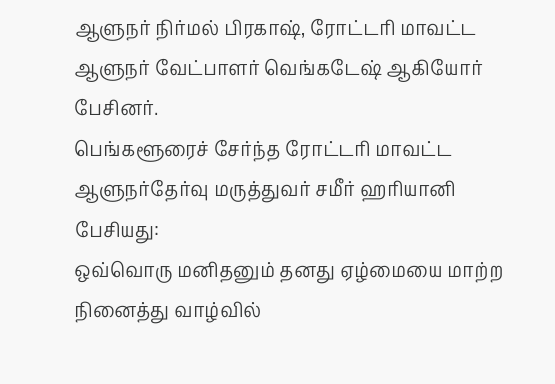ஆளுநர் நிர்மல் பிரகாஷ், ரோட்டரி மாவட்ட ஆளுநர் வேட்பாளர் வெங்கடேஷ் ஆகியோர் பேசினர்.
பெங்களூரைச் சேர்ந்த ரோட்டரி மாவட்ட ஆளுநர்தேர்வு மருத்துவர் சமீர் ஹரியானி பேசியது:
ஒவ்வொரு மனிதனும் தனது ஏழ்மையை மாற்ற நினைத்து வாழ்வில்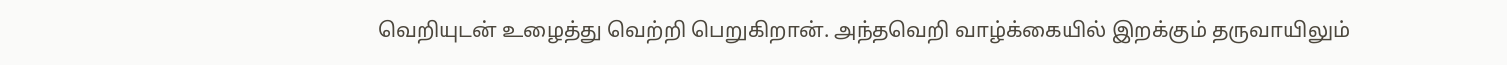வெறியுடன் உழைத்து வெற்றி பெறுகிறான். அந்தவெறி வாழ்க்கையில் இறக்கும் தருவாயிலும்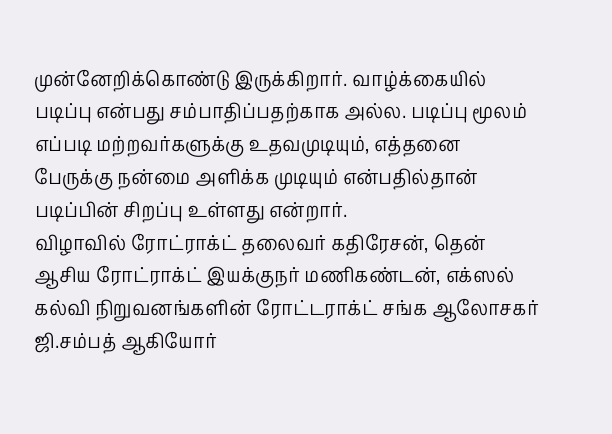முன்னேறிக்கொண்டு இருக்கிறார். வாழ்க்கையில் படிப்பு என்பது சம்பாதிப்பதற்காக அல்ல. படிப்பு மூலம் எப்படி மற்றவர்களுக்கு உதவமுடியும், எத்தனை பேருக்கு நன்மை அளிக்க முடியும் என்பதில்தான் படிப்பின் சிறப்பு உள்ளது என்றார்.
விழாவில் ரோட்ராக்ட் தலைவர் கதிரேசன், தென் ஆசிய ரோட்ராக்ட் இயக்குநர் மணிகண்டன், எக்ஸல் கல்வி நிறுவனங்களின் ரோட்டராக்ட் சங்க ஆலோசகர் ஜி.சம்பத் ஆகியோர்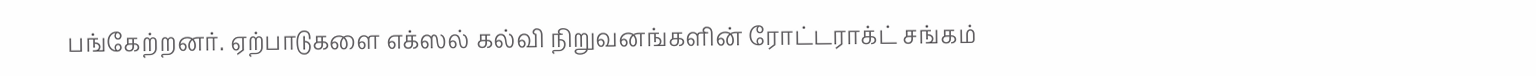பங்கேற்றனர். ஏற்பாடுகளை எக்ஸல் கல்வி நிறுவனங்களின் ரோட்டராக்ட் சங்கம்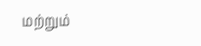மற்றும்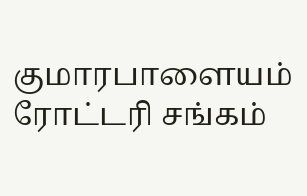குமாரபாளையம் ரோட்டரி சங்கம்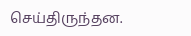செய்திருந்தன.